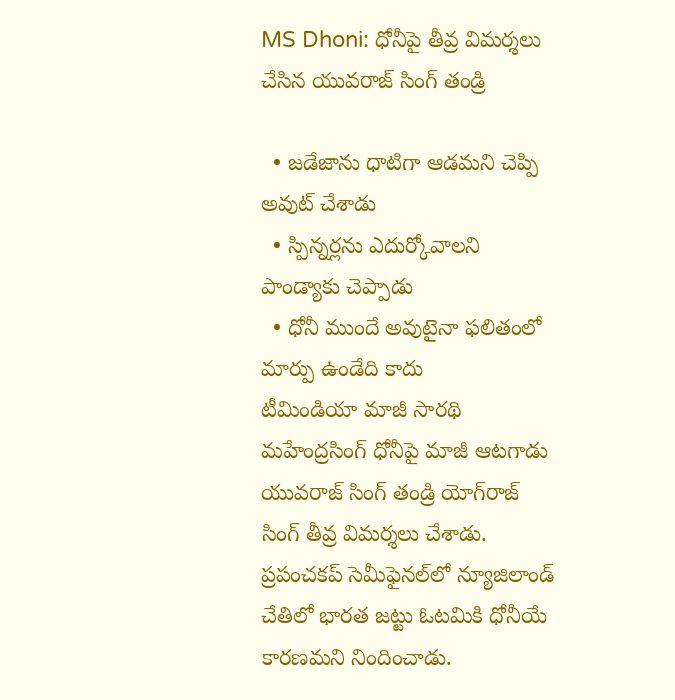MS Dhoni: ధోనీపై తీవ్ర విమర్శలు చేసిన యువరాజ్ సింగ్ తండ్రి

  • జడేజాను ధాటిగా ఆడమని చెప్పి అవుట్ చేశాడు
  • స్పిన్నర్లను ఎదుర్కోవాలని పాండ్యాకు చెప్పాడు
  • ధోనీ ముందే అవుటైనా ఫలితంలో మార్పు ఉండేది కాదు
టీమిండియా మాజీ సారథి మహేంద్రసింగ్ ధోనీపై మాజీ ఆటగాడు యువరాజ్ సింగ్ తండ్రి యోగ్‌రాజ్ సింగ్ తీవ్ర విమర్శలు చేశాడు. ప్రపంచకప్ సెమీఫైనల్‌లో న్యూజిలాండ్ చేతిలో భారత జట్టు ఓటమికి ధోనీయే కారణమని నిందించాడు.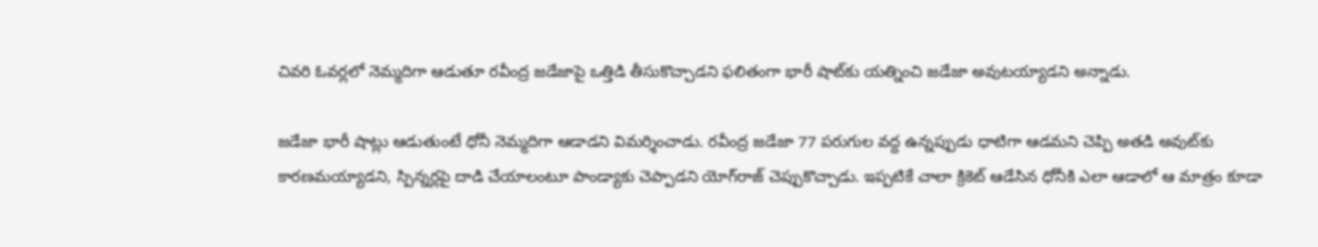చివరి ఓవర్లలో నెమ్మదిగా ఆడుతూ రవీంద్ర జడేజాపై ఒత్తిడి తీసుకొచ్చాడని ఫలితంగా భారీ షాట్‌కు యత్నించి జడేజా అవుటయ్యాడని అన్నాడు.

జడేజా భారీ షాట్లు ఆడుతుంటే ధోనీ నెమ్మదిగా ఆడాడని విమర్శించాడు. రవీంద్ర జడేజా 77 పరుగుల వద్ద ఉన్నప్పుడు ధాటిగా ఆడమని చెప్పి అతడి అవుట్‌‌కు కారణమయ్యాడని, స్పిన్నర్లపై దాడి చేయాలంటూ పాండ్యాకు చెప్పాడని యోగ్‌రాజ్ చెప్పుకొచ్చాడు. ఇప్పటికే చాలా క్రికెట్ ఆడేసిన ధోనీకి ఎలా ఆడాలో ఆ మాత్రం కూడా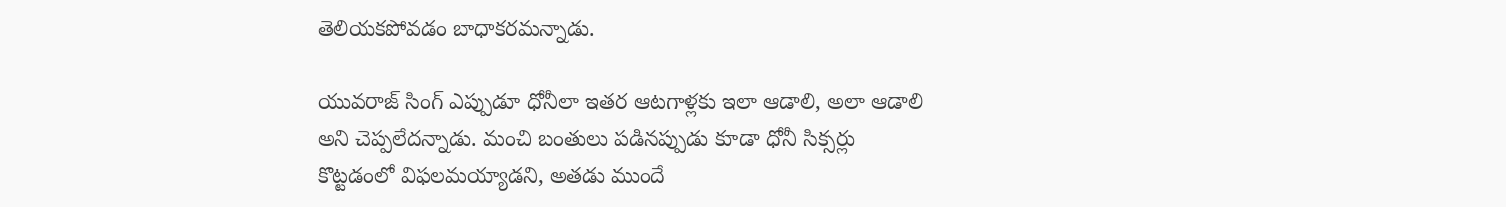తెలియకపోవడం బాధాకరమన్నాడు.

యువరాజ్ సింగ్ ఎప్పుడూ ధోనీలా ఇతర ఆటగాళ్లకు ఇలా ఆడాలి, అలా ఆడాలి అని చెప్పలేదన్నాడు. మంచి బంతులు పడినప్పుడు కూడా ధోనీ సిక్సర్లు కొట్టడంలో విఫలమయ్యాడని, అతడు ముందే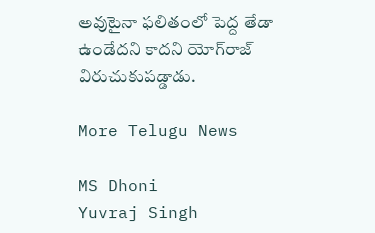అవుటైనా ఫలితంలో పెద్ద తేడా ఉండేదని కాదని యోగ్‌రాజ్ విరుచుకుపడ్డాడు.

More Telugu News

MS Dhoni
Yuvraj Singh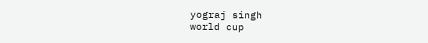yograj singh
world cup